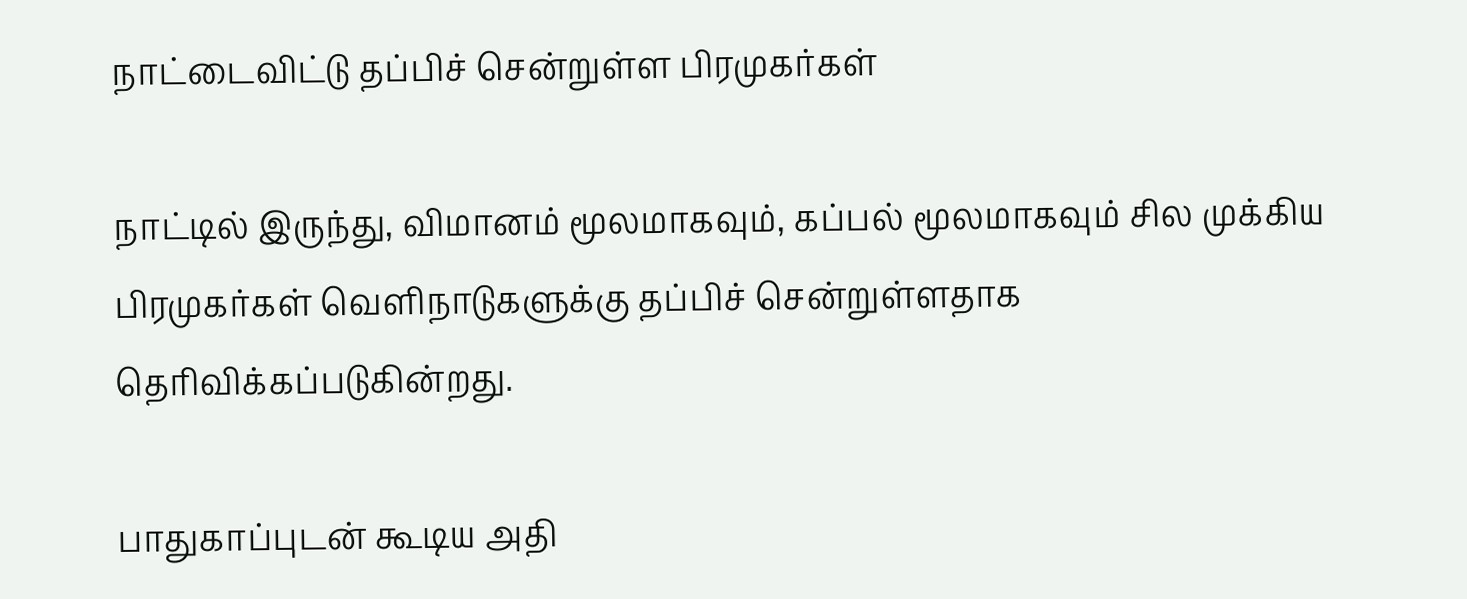நாட்டைவிட்டு தப்பிச் சென்றுள்ள பிரமுகர்கள்

நாட்டில் இருந்து, விமானம் மூலமாகவும், கப்பல் மூலமாகவும் சில முக்கிய பிரமுகர்கள் வெளிநாடுகளுக்கு தப்பிச் சென்றுள்ளதாக தெரிவிக்கப்படுகின்றது.

பாதுகாப்புடன் கூடிய அதி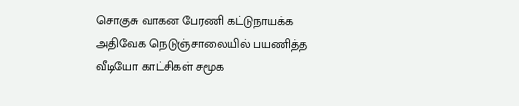சொகுசு வாகன பேரணி கட்டுநாயக்க அதிவேக நெடுஞ்சாலையில் பயணித்த வீடியோ காட்சிகள் சமூக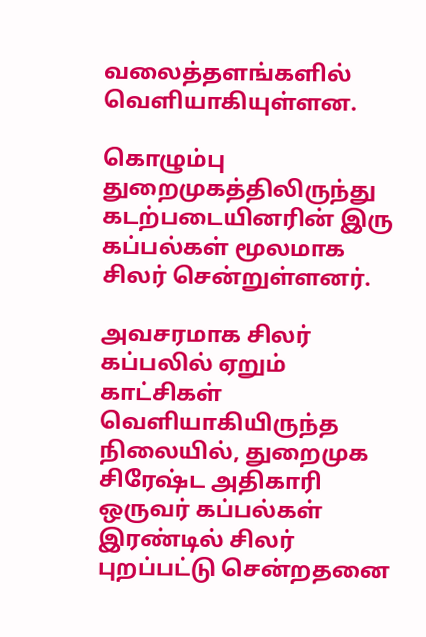வலைத்தளங்களில் வெளியாகியுள்ளன.

கொழும்பு துறைமுகத்திலிருந்து கடற்படையினரின் இரு கப்பல்கள் மூலமாக சிலர் சென்றுள்ளனர்.

அவசரமாக சிலர் கப்பலில் ஏறும் காட்சிகள் வெளியாகியிருந்த நிலையில், துறைமுக சிரேஷ்ட அதிகாரி ஒருவர் கப்பல்கள் இரண்டில் சிலர் புறப்பட்டு சென்றதனை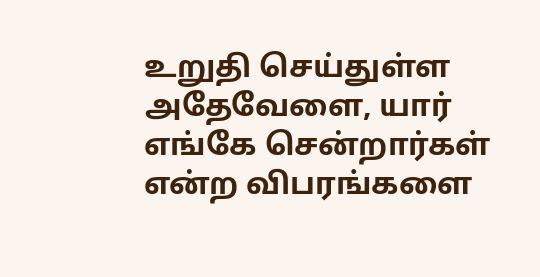உறுதி செய்துள்ள அதேவேளை, யார் எங்கே சென்றார்கள் என்ற விபரங்களை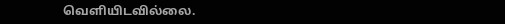வெளியிடவில்லை.